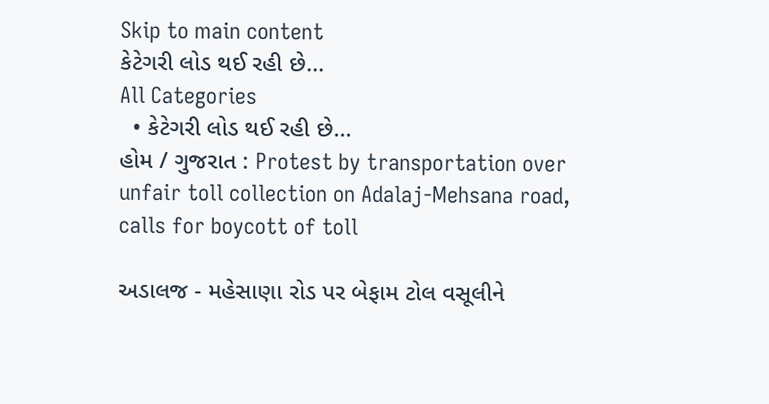Skip to main content
કેટેગરી લોડ થઈ રહી છે...
All Categories
  • કેટેગરી લોડ થઈ રહી છે...
હોમ / ગુજરાત : Protest by transportation over unfair toll collection on Adalaj-Mehsana road, calls for boycott of toll

અડાલજ - મહેસાણા રોડ પર બેફામ ટોલ વસૂલીને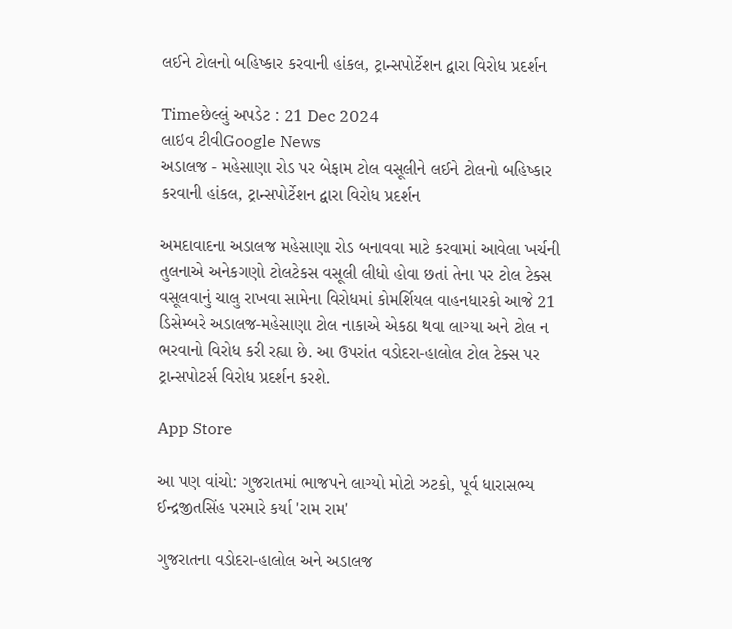લઈને ટોલનો બહિષ્કાર કરવાની હાંકલ, ટ્રાન્સપોર્ટેશન દ્વારા વિરોધ પ્રદર્શન

Timeછેલ્લું અપડેટ : 21 Dec 2024
લાઇવ ટીવીGoogle News
અડાલજ - મહેસાણા રોડ પર બેફામ ટોલ વસૂલીને લઈને ટોલનો બહિષ્કાર કરવાની હાંકલ, ટ્રાન્સપોર્ટેશન દ્વારા વિરોધ પ્રદર્શન

અમદાવાદના અડાલજ મહેસાણા રોડ બનાવવા માટે કરવામાં આવેલા ખર્ચની તુલનાએ અનેકગણો ટોલટેકસ વસૂલી લીધો હોવા છતાં તેના પર ટોલ ટેક્સ વસૂલવાનું ચાલુ રાખવા સામેના વિરોધમાં કોમર્શિયલ વાહનધારકો આજે 21 ડિસેમ્બરે અડાલજ-મહેસાણા ટોલ નાકાએ એકઠા થવા લાગ્યા અને ટોલ ન ભરવાનો વિરોધ કરી રહ્યા છે. આ ઉપરાંત વડોદરા-હાલોલ ટોલ ટેક્સ પર ટ્રાન્સપોટર્સ વિરોધ પ્રદર્શન કરશે.

App Store

આ પણ વાંચો: ગુજરાતમાં ભાજપને લાગ્યો મોટો ઝટકો, પૂર્વ ધારાસભ્ય ઈન્દ્રજીતસિંહ પરમારે કર્યા 'રામ રામ'

ગુજરાતના વડોદરા-હાલોલ અને અડાલજ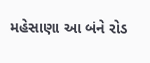મહેસાણા આ બંને રોડ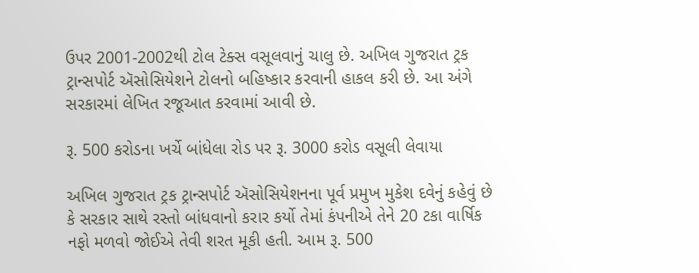ઉપર 2001-2002થી ટોલ ટેક્સ વસૂલવાનું ચાલુ છે. અખિલ ગુજરાત ટ્રક ટ્રાન્સપોર્ટ ઍસોસિયેશને ટોલનો બહિષ્કાર કરવાની હાકલ કરી છે. આ અંગે સરકારમાં લેખિત રજૂઆત કરવામાં આવી છે.

રૂ. 500 કરોડના ખર્ચે બાંધેલા રોડ પર રૂ. 3000 કરોડ વસૂલી લેવાયા

અખિલ ગુજરાત ટ્રક ટ્રાન્સપોર્ટ ઍસોસિયેશનના પૂર્વ પ્રમુખ મુકેશ દવેનું કહેવું છે કે સરકાર સાથે રસ્તો બાંધવાનો કરાર કર્યો તેમાં કંપનીએ તેને 20 ટકા વાર્ષિક નફો મળવો જોઈએ તેવી શરત મૂકી હતી. આમ રૂ. 500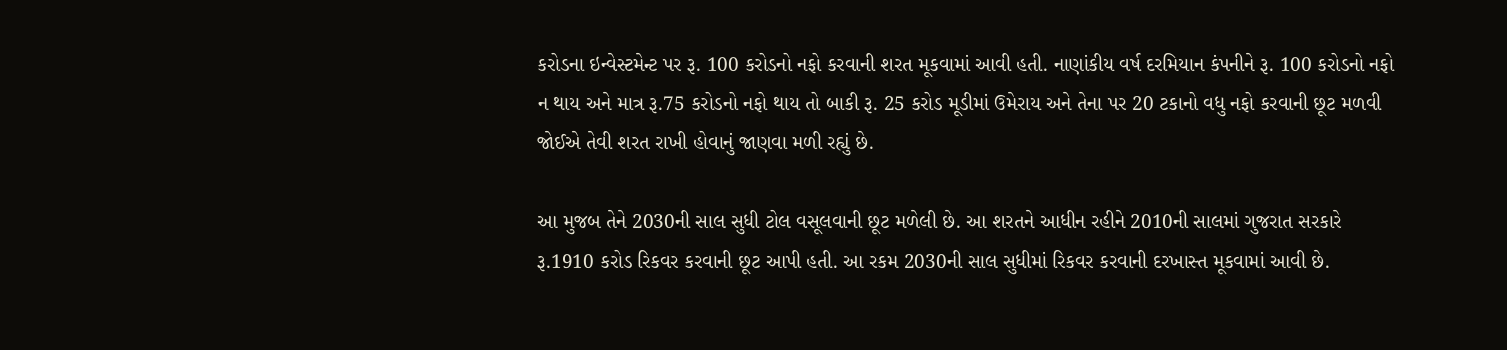કરોડના ઇન્વેસ્ટમેન્ટ પર રૂ. 100 કરોડનો નફો કરવાની શરત મૂકવામાં આવી હતી. નાણાંકીય વર્ષ દરમિયાન કંપનીને રૂ. 100 કરોડનો નફો ન થાય અને માત્ર રૂ.75 કરોડનો નફો થાય તો બાકી રૂ. 25 કરોડ મૂડીમાં ઉમેરાય અને તેના પર 20 ટકાનો વધુ નફો કરવાની છૂટ મળવી જોઈએ તેવી શરત રાખી હોવાનું જાણવા મળી રહ્યું છે.

આ મુજબ તેને 2030ની સાલ સુધી ટોલ વસૂલવાની છૂટ મળેલી છે. આ શરતને આધીન રહીને 2010ની સાલમાં ગુજરાત સરકારે રૂ.1910 કરોડ રિકવર કરવાની છૂટ આપી હતી. આ રકમ 2030ની સાલ સુધીમાં રિકવર કરવાની દરખાસ્ત મૂકવામાં આવી છે.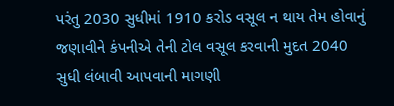પરંતુ 2030 સુધીમાં 1910 કરોડ વસૂલ ન થાય તેમ હોવાનું જણાવીને કંપનીએ તેની ટોલ વસૂલ કરવાની મુદત 2040 સુધી લંબાવી આપવાની માગણી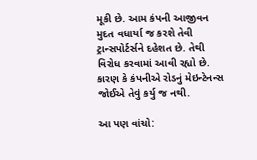મૂકી છે. આમ કંપની આજીવન મુદત વધાર્યા જ કરશે તેવી ટ્રાન્સપોર્ટર્સને દહેશત છે. તેથી વિરોધ કરવામાં આવી રહ્યો છે. કારણ કે કંપનીએ રોડનું મેઇન્ટેનન્સ જોઈએ તેવું કર્યુ જ નથી.

આ પણ વાંચો: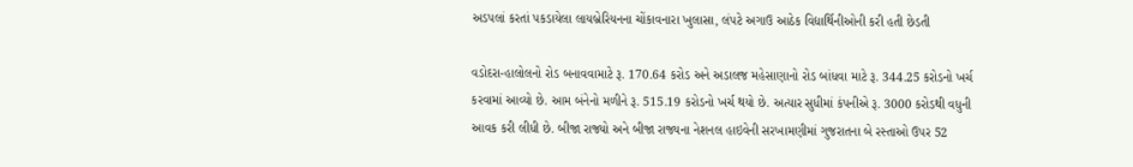અડપલાં કરતાં પકડાયેલા લાયબ્રેરિયનના ચોંકાવનારા ખુલાસા, લંપટે અગાઉ આઠેક વિદ્યાર્થિનીઓની કરી હતી છેડતી

વડોદરા-હાલોલનો રોડ બનાવવામાટે રૂ. 170.64 કરોડ અને અડાલજ મહેસાણાનો રોડ બાંધવા માટે રૂ. 344.25 કરોડનો ખર્ચ કરવામાં આવ્યો છે. આમ બંનેનો મળીને રૂ. 515.19 કરોડનો ખર્ચ થયો છે. અત્યાર સુધીમાં કંપનીએ રૂ. 3000 કરોડથી વધુની આવક કરી લીધી છે. બીજા રાજ્યો અને બીજા રાજ્યના નેશનલ હાઇવેની સરખામણીમાં ગુજરાતના બે રસ્તાઓ ઉપર 52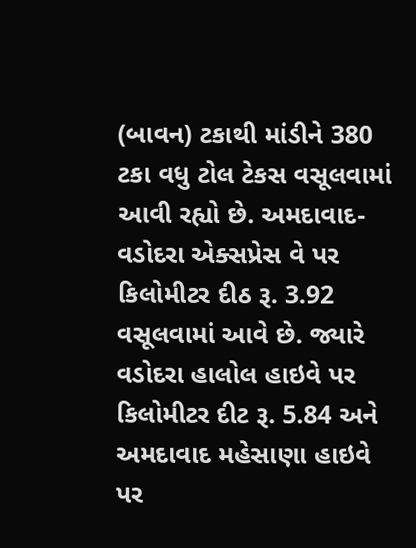(બાવન) ટકાથી માંડીને 380 ટકા વધુ ટોલ ટેકસ વસૂલવામાં આવી રહ્યો છે. અમદાવાદ-વડોદરા એક્સપ્રેસ વે પર કિલોમીટર દીઠ રૂ. 3.92 વસૂલવામાં આવે છે. જ્યારે વડોદરા હાલોલ હાઇવે પર કિલોમીટર દીટ રૂ. 5.84 અને અમદાવાદ મહેસાણા હાઇવે પર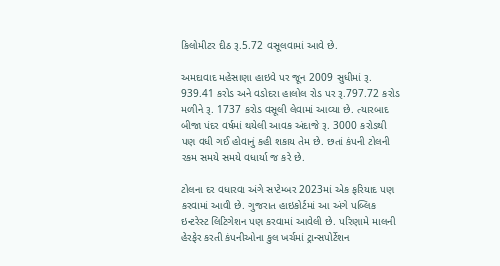કિલોમીટર દીઠ રૂ.5.72 વસૂલવામાં આવે છે.

અમદાવાદ મહેસાણા હાઇવે પર જૂન 2009 સુધીમાં રૂ. 939.41 કરોડ અને વડોદરા હાલોલ રોડ પર રૂ.797.72 કરોડ મળીને રૂ. 1737 કરોડ વસૂલી લેવામાં આવ્યા છે. ત્યારબાદ બીજા પંદર વર્ષમાં થયેલી આવક અંદાજે રૂ. 3000 કરોડથી પણ વધી ગઈ હોવાનું કહી શકાય તેમ છે. છતાં કંપની ટોલની રકમ સમયે સમયે વધાર્યા જ કરે છે.

ટોલના દર વધારવા અંગે સપ્ટેમ્બર 2023માં એક ફરિયાદ પણ કરવામાં આવી છે. ગુજરાત હાઇકોર્ટમાં આ અંગે પબ્લિક ઇન્ટરેસ્ટ લિટિગેશન પણ કરવામાં આવેલી છે. પરિણામે માલની હેરફેર કરતી કંપનીઓના કુલ ખર્ચમાં ટ્રાન્સપોર્ટેશન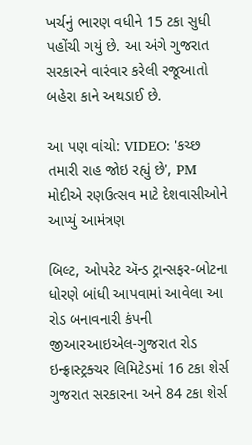ખર્ચનું ભારણ વધીને 15 ટકા સુધી પહોંચી ગયું છે. આ અંગે ગુજરાત સરકારને વારંવાર કરેલી રજૂઆતો બહેરા કાને અથડાઈ છે.

આ પણ વાંચો: VIDEO: 'કચ્છ તમારી રાહ જોઇ રહ્યું છે', PM મોદીએ રણઉત્સવ માટે દેશવાસીઓને આપ્યું આમંત્રણ

બિલ્ટ, ઓપરેટ ઍન્ડ ટ્રાન્સફર-બોટના ધોરણે બાંધી આપવામાં આવેલા આ રોડ બનાવનારી કંપની જીઆરઆઇએલ-ગુજરાત રોડ ઇન્ફ્રાસ્ટ્રક્ચર લિમિટેડમાં 16 ટકા શેર્સ ગુજરાત સરકારના અને 84 ટકા શેર્સ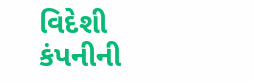વિદેશી કંપનીની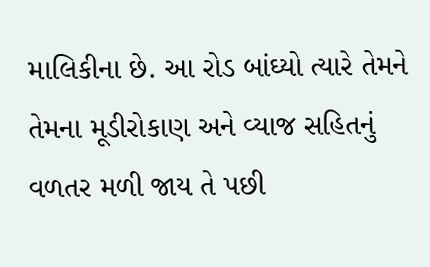માલિકીના છે. આ રોડ બાંઘ્યો ત્યારે તેમને તેમના મૂડીરોકાણ અને વ્યાજ સહિતનું વળતર મળી જાય તે પછી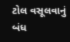ટોલ વસૂલવાનું બંધ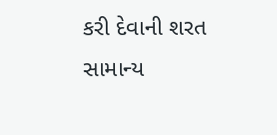કરી દેવાની શરત સામાન્ય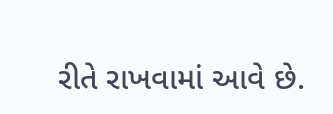રીતે રાખવામાં આવે છે.